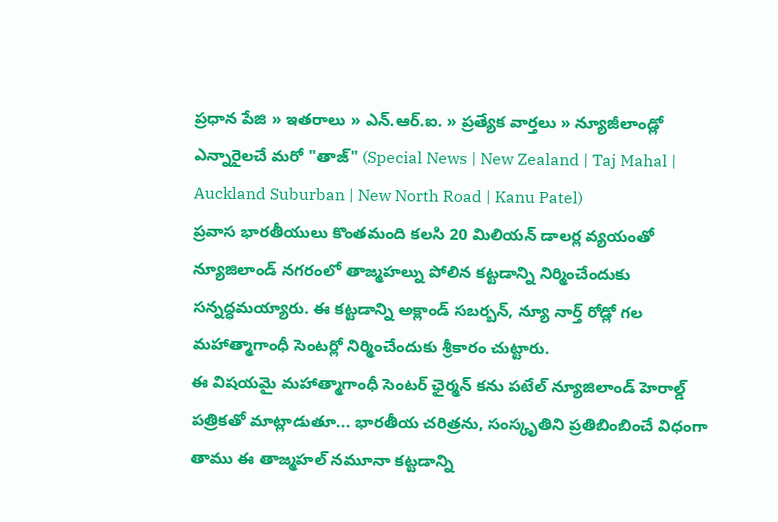ప్రధాన పేజి » ఇతరాలు » ఎన్.ఆర్.ఐ. » ప్రత్యేక వార్తలు » న్యూజీలాండ్లో ఎన్నారైలచే మరో "తాజ్" (Special News | New Zealand | Taj Mahal | Auckland Suburban | New North Road | Kanu Patel)
ప్రవాస భారతీయులు కొంతమంది కలసి 20 మిలియన్ డాలర్ల వ్యయంతో న్యూజిలాండ్ నగరంలో తాజ్మహల్ను పోలిన కట్టడాన్ని నిర్మించేందుకు సన్నద్ధమయ్యారు. ఈ కట్టడాన్ని అక్లాండ్ సబర్బన్, న్యూ నార్త్ రోడ్లో గల మహాత్మాగాంధీ సెంటర్లో నిర్మించేందుకు శ్రీకారం చుట్టారు.
ఈ విషయమై మహాత్మాగాంధీ సెంటర్ ఛైర్మన్ కను పటేల్ న్యూజిలాండ్ హెరాల్డ్ పత్రికతో మాట్లాడుతూ... భారతీయ చరిత్రను, సంస్కృతిని ప్రతిబింబించే విధంగా తాము ఈ తాజ్మహల్ నమూనా కట్టడాన్ని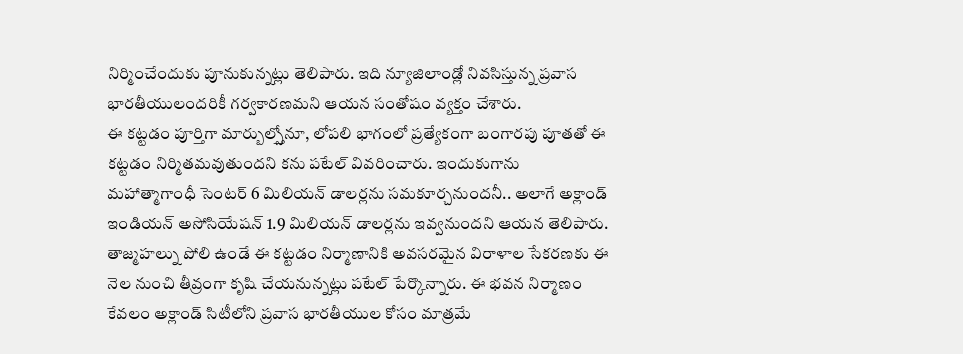నిర్మించేందుకు పూనుకున్నట్లు తెలిపారు. ఇది న్యూజిలాండ్లో నివసిస్తున్న ప్రవాస భారతీయులందరికీ గర్వకారణమని ఆయన సంతోషం వ్యక్తం చేశారు.
ఈ కట్టడం పూర్తిగా మార్బుల్స్తోనూ, లోపలి భాగంలో ప్రత్యేకంగా బంగారపు పూతతో ఈ కట్టడం నిర్మితమవుతుందని కను పటేల్ వివరించారు. ఇందుకుగాను మహాత్మాగాంధీ సెంటర్ 6 మిలియన్ డాలర్లను సమకూర్చనుందనీ.. అలాగే అక్లాండ్ ఇండియన్ అసోసియేషన్ 1.9 మిలియన్ డాలర్లను ఇవ్వనుందని ఆయన తెలిపారు.
తాజ్మహల్ను పోలి ఉండే ఈ కట్టడం నిర్మాణానికి అవసరమైన విరాళాల సేకరణకు ఈ నెల నుంచి తీవ్రంగా కృషి చేయనున్నట్లు పటేల్ పేర్కొన్నారు. ఈ భవన నిర్మాణం కేవలం అక్లాండ్ సిటీలోని ప్రవాస భారతీయుల కోసం మాత్రమే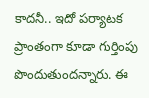కాదనీ.. ఇదో పర్యాటక ప్రాంతంగా కూడా గుర్తింపు పొందుతుందన్నారు. ఈ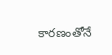కారణంతోనే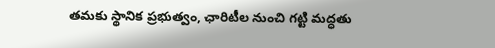తమకు స్థానిక ప్రభుత్వం, ఛారిటీల నుంచి గట్టి మద్ధతు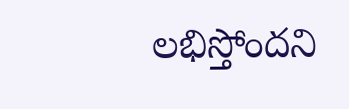లభిస్తోందని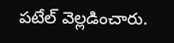పటేల్ వెల్లడించారు.